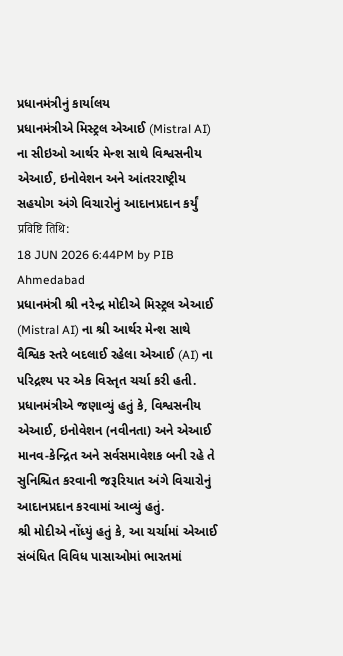પ્રધાનમંત્રીનું કાર્યાલય
પ્રધાનમંત્રીએ મિસ્ટ્રલ એઆઈ (Mistral AI) ના સીઇઓ આર્થર મેન્શ સાથે વિશ્વસનીય એઆઈ, ઇનોવેશન અને આંતરરાષ્ટ્રીય સહયોગ અંગે વિચારોનું આદાનપ્રદાન કર્યું
प्रविष्टि तिथि:
18 JUN 2026 6:44PM by PIB Ahmedabad
પ્રધાનમંત્રી શ્રી નરેન્દ્ર મોદીએ મિસ્ટ્રલ એઆઈ (Mistral AI) ના શ્રી આર્થર મેન્શ સાથે વૈશ્વિક સ્તરે બદલાઈ રહેલા એઆઈ (AI) ના પરિદ્રશ્ય પર એક વિસ્તૃત ચર્ચા કરી હતી.
પ્રધાનમંત્રીએ જણાવ્યું હતું કે, વિશ્વસનીય એઆઈ, ઇનોવેશન (નવીનતા) અને એઆઈ માનવ-કેન્દ્રિત અને સર્વસમાવેશક બની રહે તે સુનિશ્ચિત કરવાની જરૂરિયાત અંગે વિચારોનું આદાનપ્રદાન કરવામાં આવ્યું હતું.
શ્રી મોદીએ નોંધ્યું હતું કે, આ ચર્ચામાં એઆઈ સંબંધિત વિવિધ પાસાઓમાં ભારતમાં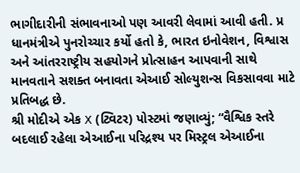ભાગીદારીની સંભાવનાઓ પણ આવરી લેવામાં આવી હતી. પ્ર
ધાનમંત્રીએ પુનરોચ્ચાર કર્યો હતો કે, ભારત ઇનોવેશન, વિશ્વાસ અને આંતરરાષ્ટ્રીય સહયોગને પ્રોત્સાહન આપવાની સાથે માનવતાને સશક્ત બનાવતા એઆઈ સોલ્યુશન્સ વિકસાવવા માટે પ્રતિબદ્ધ છે.
શ્રી મોદીએ એક X (ટ્વિટર) પોસ્ટમાં જણાવ્યું; “વૈશ્વિક સ્તરે બદલાઈ રહેલા એઆઈના પરિદ્રશ્ય પર મિસ્ટ્રલ એઆઈના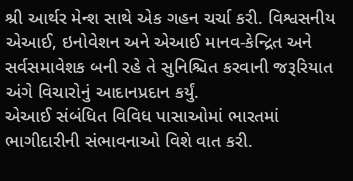શ્રી આર્થર મેન્શ સાથે એક ગહન ચર્ચા કરી. વિશ્વસનીય એઆઈ, ઇનોવેશન અને એઆઈ માનવ-કેન્દ્રિત અને સર્વસમાવેશક બની રહે તે સુનિશ્ચિત કરવાની જરૂરિયાત અંગે વિચારોનું આદાનપ્રદાન કર્યું.
એઆઈ સંબંધિત વિવિધ પાસાઓમાં ભારતમાં ભાગીદારીની સંભાવનાઓ વિશે વાત કરી.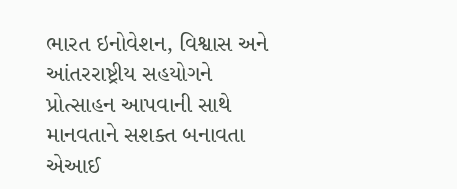ભારત ઇનોવેશન, વિશ્વાસ અને આંતરરાષ્ટ્રીય સહયોગને પ્રોત્સાહન આપવાની સાથે માનવતાને સશક્ત બનાવતા એઆઈ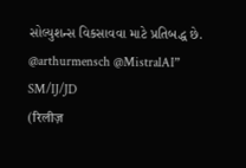સોલ્યુશન્સ વિકસાવવા માટે પ્રતિબદ્ધ છે.
@arthurmensch @MistralAI”
SM/IJ/JD
(रिलीज़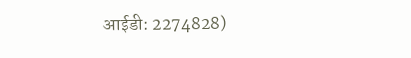आईडी: 2274828)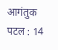आगंतुक पटल : 14